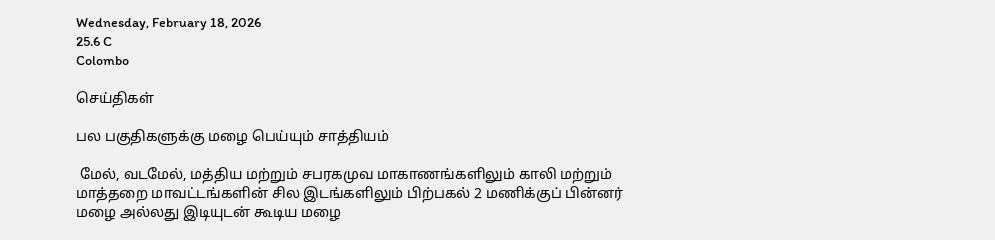Wednesday, February 18, 2026
25.6 C
Colombo

செய்திகள்

பல பகுதிகளுக்கு மழை பெய்யும் சாத்தியம்

 மேல், வடமேல், மத்திய மற்றும் சபரகமுவ மாகாணங்களிலும் காலி மற்றும் மாத்தறை மாவட்டங்களின் சில இடங்களிலும் பிற்பகல் 2 மணிக்குப் பின்னர் மழை அல்லது இடியுடன் கூடிய மழை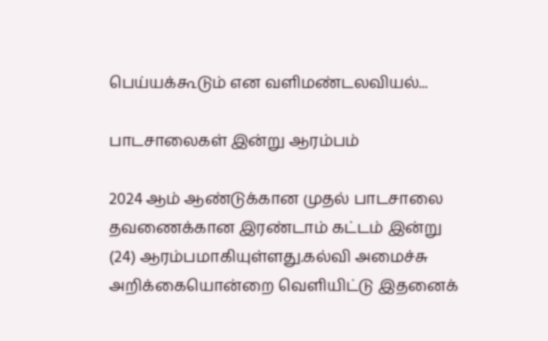பெய்யக்கூடும் என வளிமண்டலவியல்...

பாடசாலைகள் இன்று ஆரம்பம்

2024 ஆம் ஆண்டுக்கான முதல் பாடசாலை தவணைக்கான இரண்டாம் கட்டம் இன்று (24) ஆரம்பமாகியுள்ளது.கல்வி அமைச்சு அறிக்கையொன்றை வெளியிட்டு இதனைக்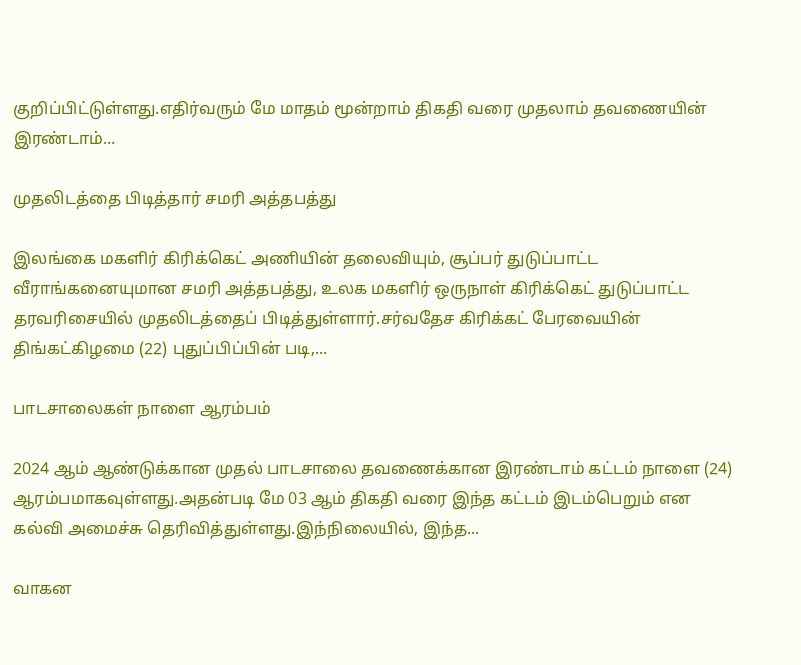குறிப்பிட்டுள்ளது.எதிர்வரும் மே மாதம் மூன்றாம் திகதி வரை முதலாம் தவணையின் இரண்டாம்...

முதலிடத்தை பிடித்தார் சமரி அத்தபத்து

இலங்கை மகளிர் கிரிக்கெட் அணியின் தலைவியும், சூப்பர் துடுப்பாட்ட வீராங்கனையுமான சமரி அத்தபத்து, உலக மகளிர் ஒருநாள் கிரிக்கெட் துடுப்பாட்ட தரவரிசையில் முதலிடத்தைப் பிடித்துள்ளார்.சர்வதேச கிரிக்கட் பேரவையின் திங்கட்கிழமை (22) புதுப்பிப்பின் படி,...

பாடசாலைகள் நாளை ஆரம்பம்

2024 ஆம் ஆண்டுக்கான முதல் பாடசாலை தவணைக்கான இரண்டாம் கட்டம் நாளை (24) ஆரம்பமாகவுள்ளது.அதன்படி மே 03 ஆம் திகதி வரை இந்த கட்டம் இடம்பெறும் என கல்வி அமைச்சு தெரிவித்துள்ளது.இந்நிலையில், இந்த...

வாகன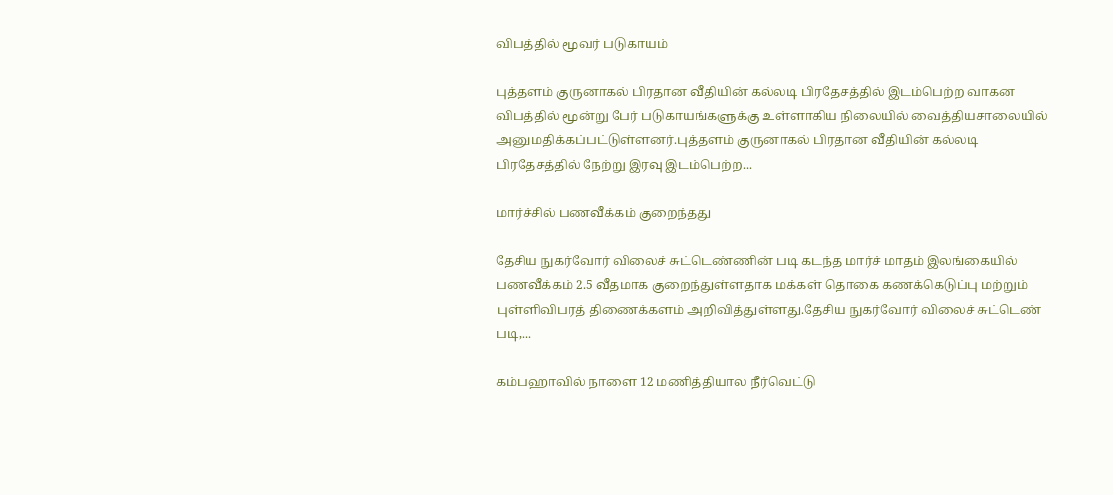விபத்தில் மூவர் படுகாயம்

புத்தளம் குருனாகல் பிரதான வீதியின் கல்லடி பிரதேசத்தில் இடம்பெற்ற வாகன விபத்தில் மூன்று பேர் படுகாயங்களுக்கு உள்ளாகிய நிலையில் வைத்தியசாலையில் அனுமதிக்கப்பட்டுள்ளனர்.புத்தளம் குருனாகல் பிரதான வீதியின் கல்லடி பிரதேசத்தில் நேற்று இரவு இடம்பெற்ற...

மார்ச்சில் பணவீக்கம் குறைந்தது

தேசிய நுகர்வோர் விலைச் சுட்டெண்ணின் படி கடந்த மார்ச் மாதம் இலங்கையில் பணவீக்கம் 2.5 வீதமாக குறைந்துள்ளதாக மக்கள் தொகை கணக்கெடுப்பு மற்றும் புள்ளிவிபரத் திணைக்களம் அறிவித்துள்ளது.தேசிய நுகர்வோர் விலைச் சுட்டெண் படி,...

கம்பஹாவில் நாளை 12 மணித்தியால நீர்வெட்டு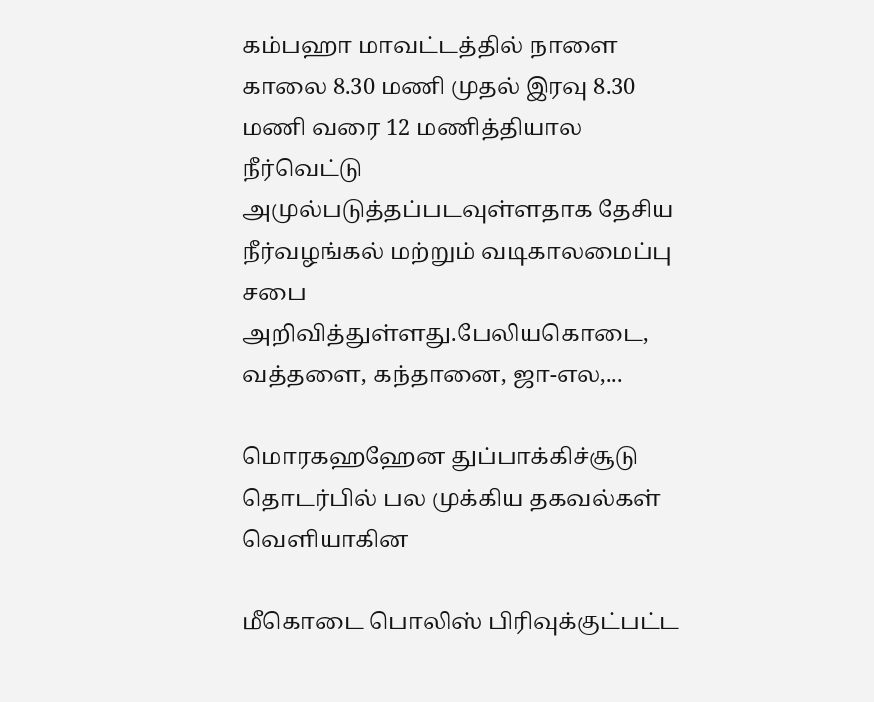கம்பஹா மாவட்டத்தில் நாளை காலை 8.30 மணி முதல் இரவு 8.30 மணி வரை 12 மணித்தியால நீர்வெட்டு அமுல்படுத்தப்படவுள்ளதாக தேசிய நீர்வழங்கல் மற்றும் வடிகாலமைப்பு சபை அறிவித்துள்ளது.பேலியகொடை, வத்தளை, கந்தானை, ஜா-எல,...

மொரகஹஹேன துப்பாக்கிச்சூடு தொடர்பில் பல முக்கிய தகவல்கள் வெளியாகின

மீகொடை பொலிஸ் பிரிவுக்குட்பட்ட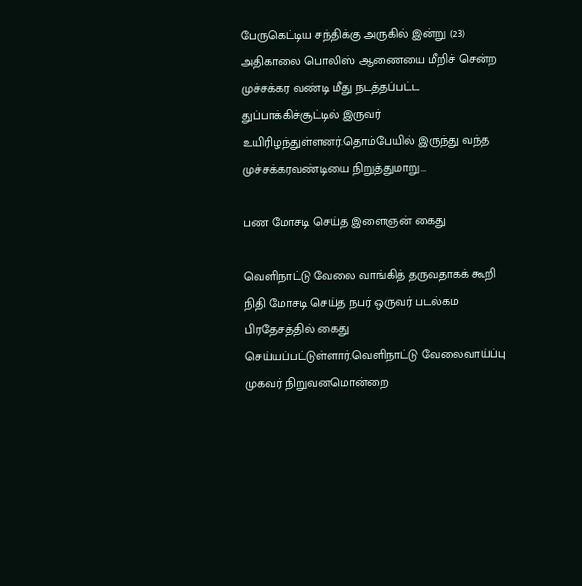பேருகெட்டிய சந்திக்கு அருகில் இன்று (23) அதிகாலை பொலிஸ் ஆணையை மீறிச் சென்ற முச்சக்கர வண்டி மீது நடத்தப்பட்ட துப்பாக்கிச்சூட்டில் இருவர் உயிரிழந்துள்ளனர்.தொம்பேயில் இருந்து வந்த முச்சக்கரவண்டியை நிறுத்துமாறு...

பண மோசடி செய்த இளைஞன் கைது

வெளிநாட்டு வேலை வாங்கித் தருவதாகக் கூறி நிதி மோசடி செய்த நபர் ஒருவர் படல்கம பிரதேசத்தில் கைது செய்யப்பட்டுள்ளார்.வெளிநாட்டு வேலைவாய்ப்பு முகவர் நிறுவனமொன்றை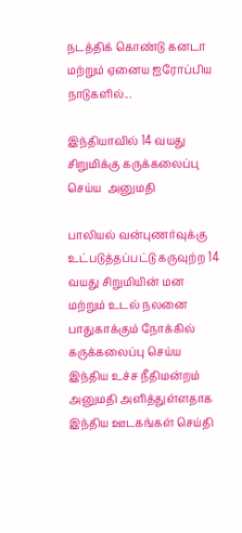நடத்திக் கொண்டு கனடா மற்றும் ஏனைய ஐரோப்பிய நாடுகளில்...

இந்தியாவில் 14 வயது சிறுமிக்கு கருக்கலைப்பு செய்ய  அனுமதி

பாலியல் வன்புணர்வுக்கு உட்படுத்தப்பட்டு கருவுற்ற 14 வயது சிறுமியின் மன மற்றும் உடல் நலனை பாதுகாக்கும் நோக்கில் கருக்கலைப்பு செய்ய இந்திய உச்ச நீதிமன்றம் அனுமதி அளித்துள்ளதாக இந்திய ஊடகங்கள் செய்தி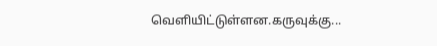வெளியிட்டுள்ளன.கருவுக்கு...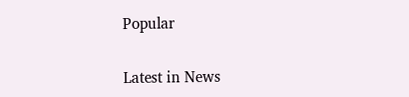Popular

Latest in News